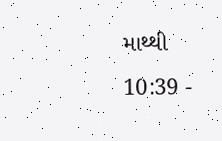માથ્થી 10:39 -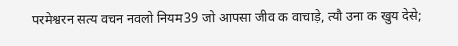परमेश्वरन सत्य वचन नवलो नियम39 जो आपसा जीव क वाचाड़े, त्यौ उना क खुय देसे;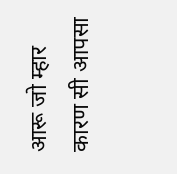आरू जो म्हार कारण सी आपसा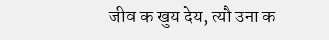जीव क खुय देय, त्यौ उना क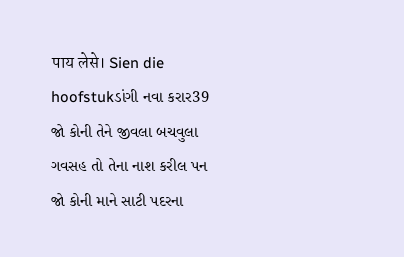पाय लेसे। Sien die hoofstukડાંગી નવા કરાર39 જો કોની તેને જીવલા બચવુલા ગવસહ તો તેના નાશ કરીલ પન જો કોની માને સાટી પદરના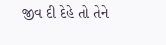જીવ દી દેહે તો તેને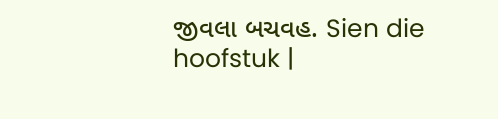જીવલા બચવહ. Sien die hoofstuk |